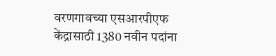वरणगावच्या एसआरपीएफ केंद्रासाठी 1380 नवीन पदांना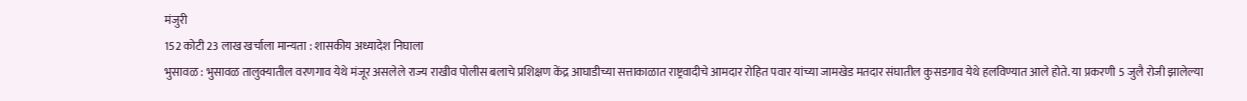मंजुरी
152 कोटी 23 लाख खर्चाला मान्यता : शासकीय अध्यादेश निघाला
भुसावळ : भुसावळ तालुक्यातील वरणगाव येथे मंजूर असलेले राज्य राखीव पोलीस बलाचे प्रशिक्षण केंद्र आघाडीच्या सत्ताकाळात राष्ट्रवादीचे आमदार रोहित पवार यांच्या जामखेड मतदार संघातील कुसडगाव येथे हलविण्यात आले होते. या प्रकरणी 5 जुलै रोजी झालेल्या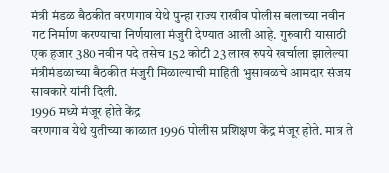मंत्री मंडळ बैठकीत वरणगाव येथे पुन्हा राज्य राखीव पोलीस बलाच्या नवीन गट निर्माण करण्याचा निर्णयाला मंजुरी देण्यात आली आहे. गुरुवारी यासाठी एक हजार 380 नवीन पदे तसेच 152 कोटी 23 लाख रुपये खर्चाला झालेल्या मंत्रीमंडळाच्या बैठकीत मंजुरी मिळाल्याची माहिती भुसावळचे आमदार संजय सावकारे यांनी दिली.
1996 मध्ये मंजूर होते केंद्र
वरणगाव येथे युतीच्या काळात 1996 पोलीस प्रशिक्षण केंद्र मंजूर होते. मात्र ते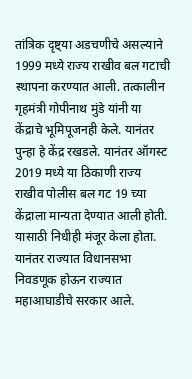तांत्रिक दृष्ट्या अडचणीचे असल्याने 1999 मध्ये राज्य राखीव बल गटाची स्थापना करण्यात आली. तत्कालीन गृहमंत्री गोपीनाथ मुंडे यांनी या केंद्राचे भूमिपूजनही केले. यानंतर पुन्हा हे केंद्र रखडले. यानंतर ऑगस्ट 2019 मध्ये या ठिकाणी राज्य राखीव पोलीस बल गट 19 च्या केंद्राला मान्यता देण्यात आली होती. यासाठी निधीही मंजूर केला होता. यानंतर राज्यात विधानसभा निवडणूक होऊन राज्यात महाआघाडीचे सरकार आले.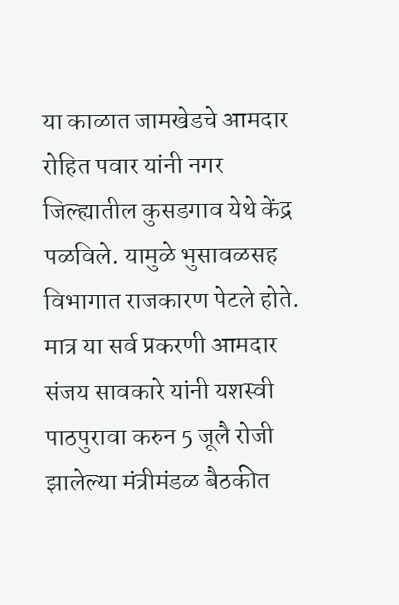या काळात जामखेडचे आमदार रोहित पवार यांनी नगर जिल्ह्यातील कुसडगाव येथे केंद्र पळविले. यामुळे भुसावळसह विभागात राजकारण पेटले होते. मात्र या सर्व प्रकरणी आमदार संजय सावकारे यांनी यशस्वी पाठपुरावा करुन 5 जूलै रोजी झालेल्या मंत्रीमंडळ बैठकीत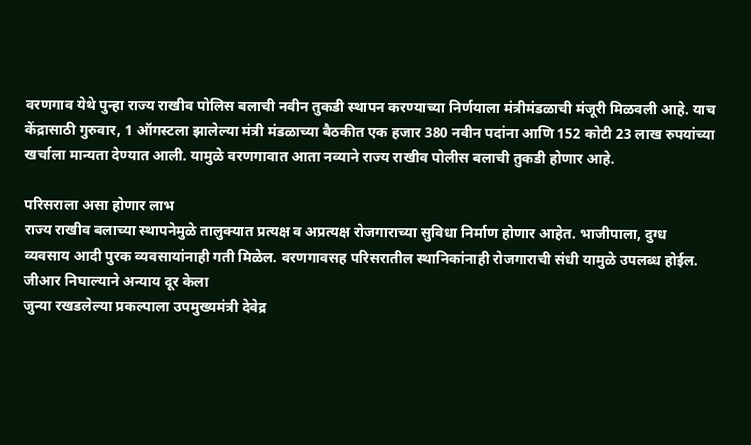वरणगाव येथे पुन्हा राज्य राखीव पोलिस बलाची नवीन तुकडी स्थापन करण्याच्या निर्णयाला मंत्रीमंडळाची मंजूरी मिळवली आहे. याच केंद्रासाठी गुरुवार, 1 ऑगस्टला झालेल्या मंत्री मंडळाच्या बैठकीत एक हजार 380 नवीन पदांना आणि 152 कोटी 23 लाख रुपयांच्या खर्चाला मान्यता देण्यात आली. यामुळे वरणगावात आता नव्याने राज्य राखीव पोलीस बलाची तुकडी होणार आहे.

परिसराला असा होणार लाभ
राज्य राखीव बलाच्या स्थापनेमुळे तालुक्यात प्रत्यक्ष व अप्रत्यक्ष रोजगाराच्या सुविधा निर्माण होणार आहेत. भाजीपाला, दुग्ध व्यवसाय आदी पुरक व्यवसायांनाही गती मिळेल. वरणगावसह परिसरातील स्थानिकांनाही रोजगाराची संधी यामुळे उपलब्ध होईल.
जीआर निघाल्याने अन्याय दूर केला
जुन्या रखडलेल्या प्रकल्पाला उपमुख्यमंत्री देवेद्र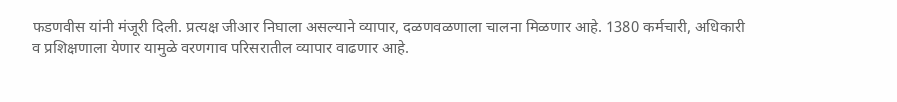फडणवीस यांनी मंजूरी दिली. प्रत्यक्ष जीआर निघाला असल्याने व्यापार, दळणवळणाला चालना मिळणार आहे. 1380 कर्मचारी, अधिकारी व प्रशिक्षणाला येणार यामुळे वरणगाव परिसरातील व्यापार वाढणार आहे.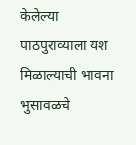केलेल्या पाठपुराव्याला यश मिळाल्याची भावना भुसावळचे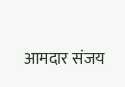आमदार संजय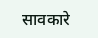सावकारे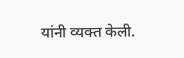यांनी व्यक्त केली.